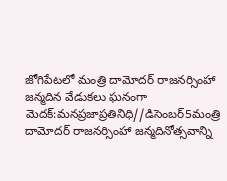జోగిపేటలో మంత్రి దామోదర్ రాజనర్సింహా జన్మదిన వేడుకలు ఘనంగా
మెదక్:మనప్రజాప్రతినిధి//డిసెంబర్5మంత్రి దామోదర్ రాజనర్సింహా జన్మదినోత్సవాన్ని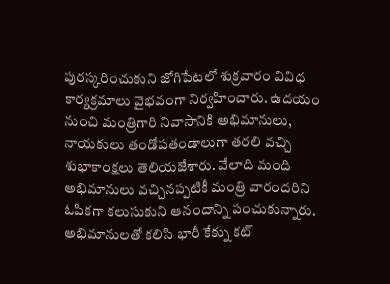పురస్కరించుకుని జోగిపేటలో శుక్రవారం వివిధ కార్యక్రమాలు వైభవంగా నిర్వహించారు. ఉదయం నుంచి మంత్రిగారి నివాసానికి అభిమానులు, నాయకులు తండోపతండాలుగా తరలి వచ్చి శుభాకాంక్షలు తెలియజేశారు. వేలాది మంది అభిమానులు వచ్చినప్పటికీ మంత్రి వారందరిని ఓపికగా కలుసుకుని ఆనందాన్ని పంచుకున్నారు. అభిమానులతో కలిసి భారీ కేక్ను కట్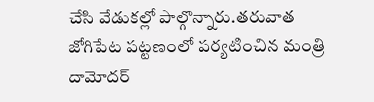చేసి వేడుకల్లో పాల్గొన్నారు.తరువాత జోగిపేట పట్టణంలో పర్యటించిన మంత్రి దామోదర్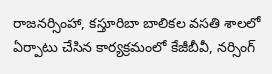రాజనర్సింహా, కస్తూరిబా బాలికల వసతి శాలలో ఏర్పాటు చేసిన కార్యక్రమంలో కేజీబీవీ, నర్సింగ్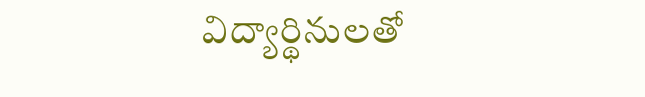విద్యార్థినులతో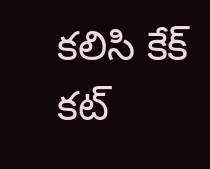కలిసి కేక్ కట్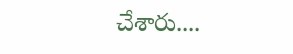చేశారు....